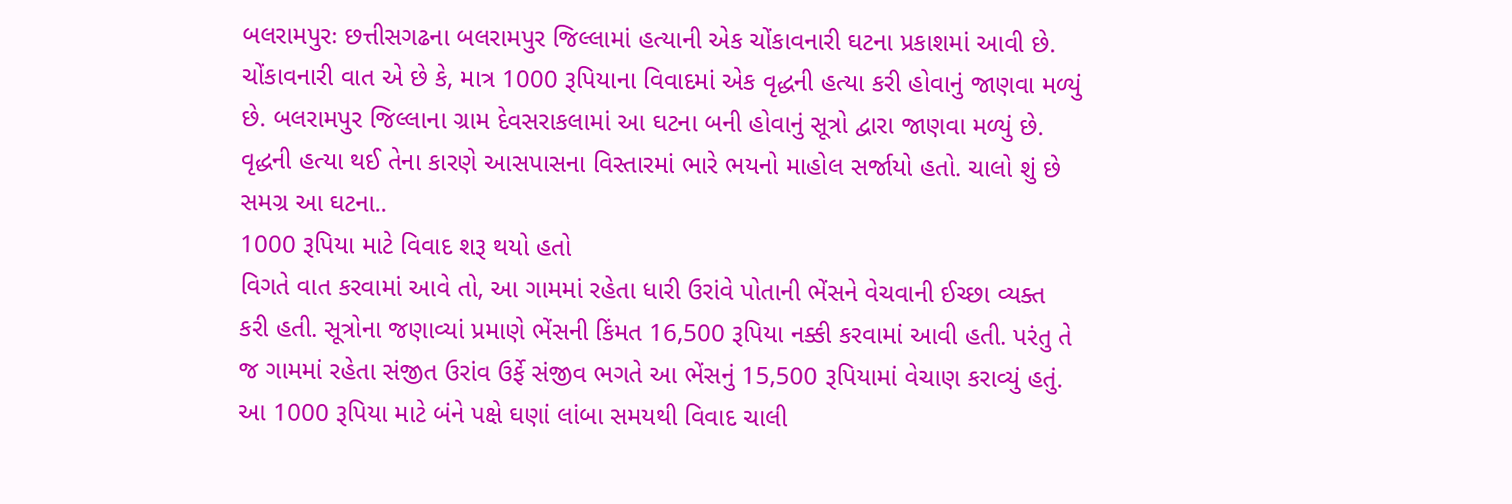બલરામપુરઃ છત્તીસગઢના બલરામપુર જિલ્લામાં હત્યાની એક ચોંકાવનારી ઘટના પ્રકાશમાં આવી છે. ચોંકાવનારી વાત એ છે કે, માત્ર 1000 રૂપિયાના વિવાદમાં એક વૃદ્ધની હત્યા કરી હોવાનું જાણવા મળ્યું છે. બલરામપુર જિલ્લાના ગ્રામ દેવસરાકલામાં આ ઘટના બની હોવાનું સૂત્રો દ્વારા જાણવા મળ્યું છે. વૃદ્ધની હત્યા થઈ તેના કારણે આસપાસના વિસ્તારમાં ભારે ભયનો માહોલ સર્જાયો હતો. ચાલો શું છે સમગ્ર આ ઘટના..
1000 રૂપિયા માટે વિવાદ શરૂ થયો હતો
વિગતે વાત કરવામાં આવે તો, આ ગામમાં રહેતા ધારી ઉરાંવે પોતાની ભેંસને વેચવાની ઈચ્છા વ્યક્ત કરી હતી. સૂત્રોના જણાવ્યાં પ્રમાણે ભેંસની કિંમત 16,500 રૂપિયા નક્કી કરવામાં આવી હતી. પરંતુ તે જ ગામમાં રહેતા સંજીત ઉરાંવ ઉર્ફે સંજીવ ભગતે આ ભેંસનું 15,500 રૂપિયામાં વેચાણ કરાવ્યું હતું. આ 1000 રૂપિયા માટે બંને પક્ષે ઘણાં લાંબા સમયથી વિવાદ ચાલી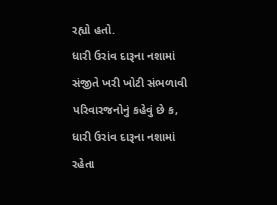રહ્યો હતો.
ધારી ઉરાંવ દારૂના નશામાં સંજીતે ખરી ખોટી સંભળાવી
પરિવારજનોનું કહેવું છે ક, ધારી ઉરાંવ દારૂના નશામાં રહેતા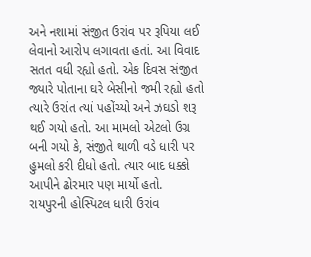અને નશામાં સંજીત ઉરાંવ પર રૂપિયા લઈ લેવાનો આરોપ લગાવતા હતાં. આ વિવાદ સતત વધી રહ્યો હતો. એક દિવસ સંજીત જ્યારે પોતાના ઘરે બેસીનો જમી રહ્યો હતો ત્યારે ઉરાંત ત્યાં પહોંચ્યો અને ઝઘડો શરૂ થઈ ગયો હતો. આ મામલો એટલો ઉગ્ર બની ગયો કે, સંજીતે થાળી વડે ધારી પર હુમલો કરી દીધો હતો. ત્યાર બાદ ધક્કો આપીને ઢોરમાર પણ માર્યો હતો.
રાયપુરની હોસ્પિટલ ધારી ઉરાંવ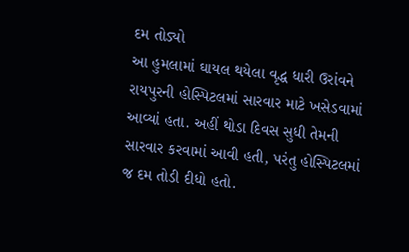દમ તોડ્યો
આ હુમલામાં ઘાયલ થયેલા વૃદ્ધ ધારી ઉરાંવને રાયપુરની હોસ્પિટલમાં સારવાર માટે ખસેડવામાં આવ્યાં હતા. અહીં થોડા દિવસ સુધી તેમની સારવાર કરવામાં આવી હતી, પરંતુ હોસ્પિટલમાં જ દમ તોડી દીધો હતો.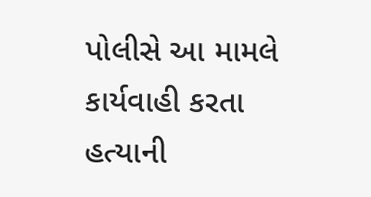પોલીસે આ મામલે કાર્યવાહી કરતા હત્યાની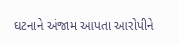ઘટનાને અંજામ આપતા આરોપીને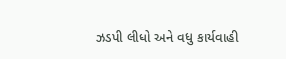ઝડપી લીધો અને વધુ કાર્યવાહી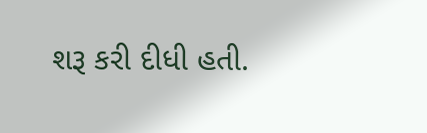શરૂ કરી દીધી હતી.